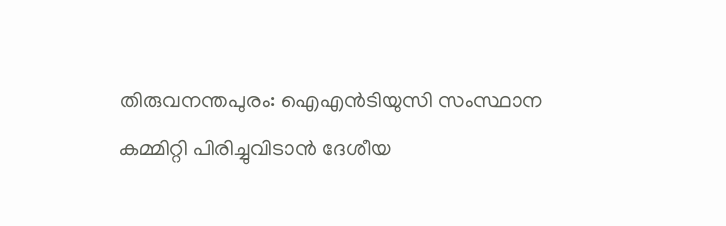തിരുവനന്തപുരം: ഐഎന്‍ടിയുസി സംസ്ഥാന കമ്മിറ്റി പിരിച്ചുവിടാന്‍ ദേശീയ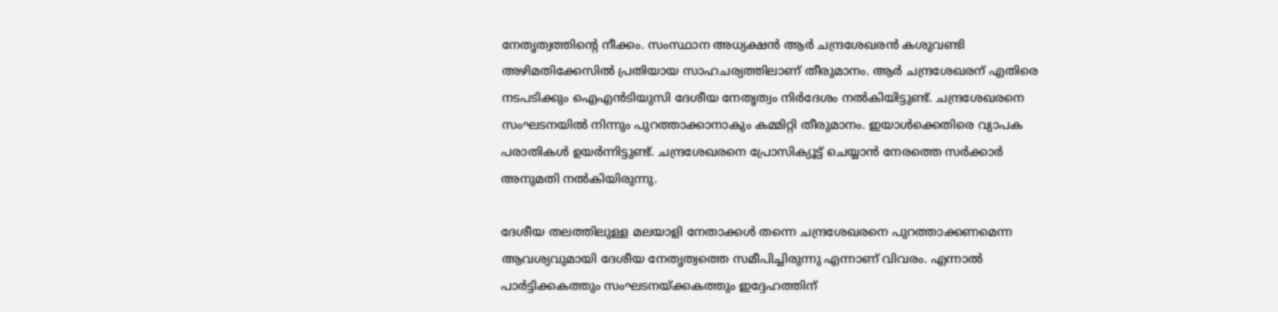നേതൃത്വത്തിന്റെ നീക്കം. സംസ്ഥാന അധ്യക്ഷന്‍ ആര്‍ ചന്ദ്രശേഖരന്‍ കശുവണ്ടി അഴിമതിക്കേസില്‍ പ്രതിയായ സാഹചര്യത്തിലാണ് തീരുമാനം. ആര്‍ ചന്ദ്രശേഖരന് എതിരെ നടപടിക്കും ഐഎന്‍ടിയുസി ദേശീയ നേതൃത്വം നിര്‍ദേശം നല്‍കിയിട്ടുണ്ട്. ചന്ദ്രശേഖരനെ സംഘടനയില്‍ നിന്നും പുറത്താക്കാനാകും കമ്മിറ്റി തീരുമാനം. ഇയാള്‍ക്കെതിരെ വ്യാപക പരാതികള്‍ ഉയര്‍ന്നിട്ടുണ്ട്. ചന്ദ്രശേഖരനെ പ്രോസിക്യൂട്ട് ചെയ്യാന്‍ നേരത്തെ സര്‍ക്കാര്‍ അനുമതി നല്‍കിയിരുന്നു.

ദേശീയ തലത്തിലുള്ള മലയാളി നേതാക്കള്‍ തന്നെ ചന്ദ്രശേഖരനെ പുറത്താക്കണമെന്ന ആവശ്യവുമായി ദേശീയ നേതൃത്വത്തെ സമീപിച്ചിരുന്നു എന്നാണ് വിവരം. എന്നാല്‍ പാര്‍ട്ടിക്കകത്തും സംഘടനയ്ക്കകത്തും ഇദ്ദേഹത്തിന്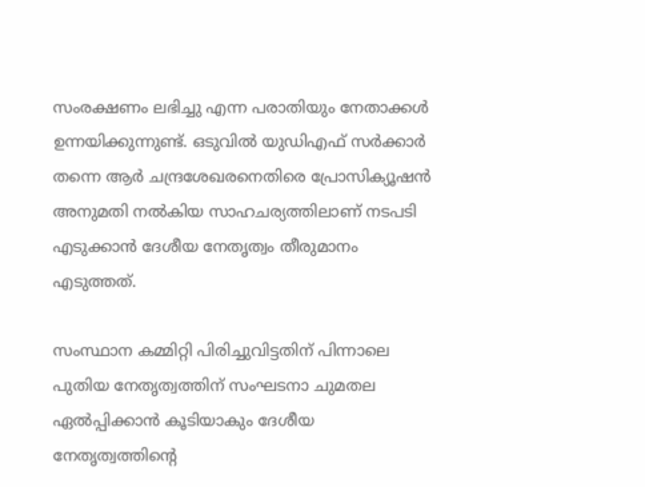സംരക്ഷണം ലഭിച്ചു എന്ന പരാതിയും നേതാക്കള്‍ ഉന്നയിക്കുന്നുണ്ട്. ഒടുവില്‍ യുഡിഎഫ് സര്‍ക്കാര്‍ തന്നെ ആര്‍ ചന്ദ്രശേഖരനെതിരെ പ്രോസിക്യൂഷന്‍ അനുമതി നല്‍കിയ സാഹചര്യത്തിലാണ് നടപടി എടുക്കാന്‍ ദേശീയ നേതൃത്വം തീരുമാനം എടുത്തത്.

സംസ്ഥാന കമ്മിറ്റി പിരിച്ചുവിട്ടതിന് പിന്നാലെ പുതിയ നേതൃത്വത്തിന് സംഘടനാ ചുമതല ഏല്‍പ്പിക്കാന്‍ കൂടിയാകും ദേശീയ നേതൃത്വത്തിന്റെ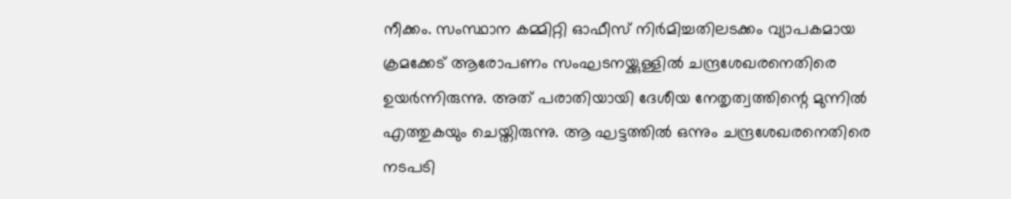നീക്കം. സംസ്ഥാന കമ്മിറ്റി ഓഫീസ് നിര്‍മിച്ചതിലടക്കം വ്യാപകമായ ക്രമക്കേട് ആരോപണം സംഘടനയ്ക്കുള്ളില്‍ ചന്ദ്രശേഖരനെതിരെ ഉയര്‍ന്നിരുന്നു. അത് പരാതിയായി ദേശീയ നേതൃത്വത്തിന്റെ മുന്നില്‍ എത്തുകയും ചെയ്തിരുന്നു. ആ ഘട്ടത്തില്‍ ഒന്നും ചന്ദ്രശേഖരനെതിരെ നടപടി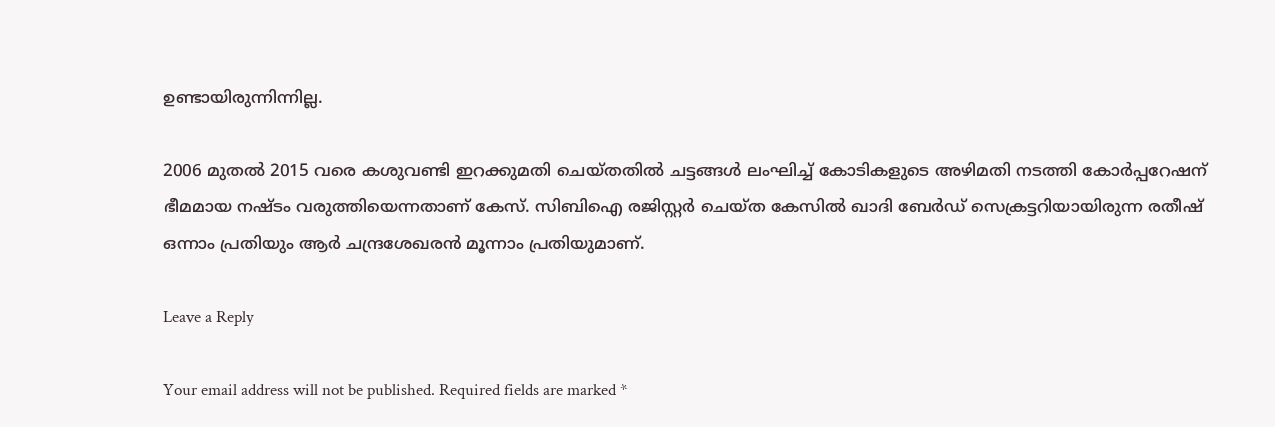ഉണ്ടായിരുന്നിന്നില്ല.

2006 മുതല്‍ 2015 വരെ കശുവണ്ടി ഇറക്കുമതി ചെയ്തതില്‍ ചട്ടങ്ങള്‍ ലംഘിച്ച് കോടികളുടെ അഴിമതി നടത്തി കോര്‍പ്പറേഷന് ഭീമമായ നഷ്ടം വരുത്തിയെന്നതാണ് കേസ്. സിബിഐ രജിസ്റ്റര്‍ ചെയ്ത കേസില്‍ ഖാദി ബേര്‍ഡ് സെക്രട്ടറിയായിരുന്ന രതീഷ് ഒന്നാം പ്രതിയും ആര്‍ ചന്ദ്രശേഖരന്‍ മൂന്നാം പ്രതിയുമാണ്.

Leave a Reply

Your email address will not be published. Required fields are marked *